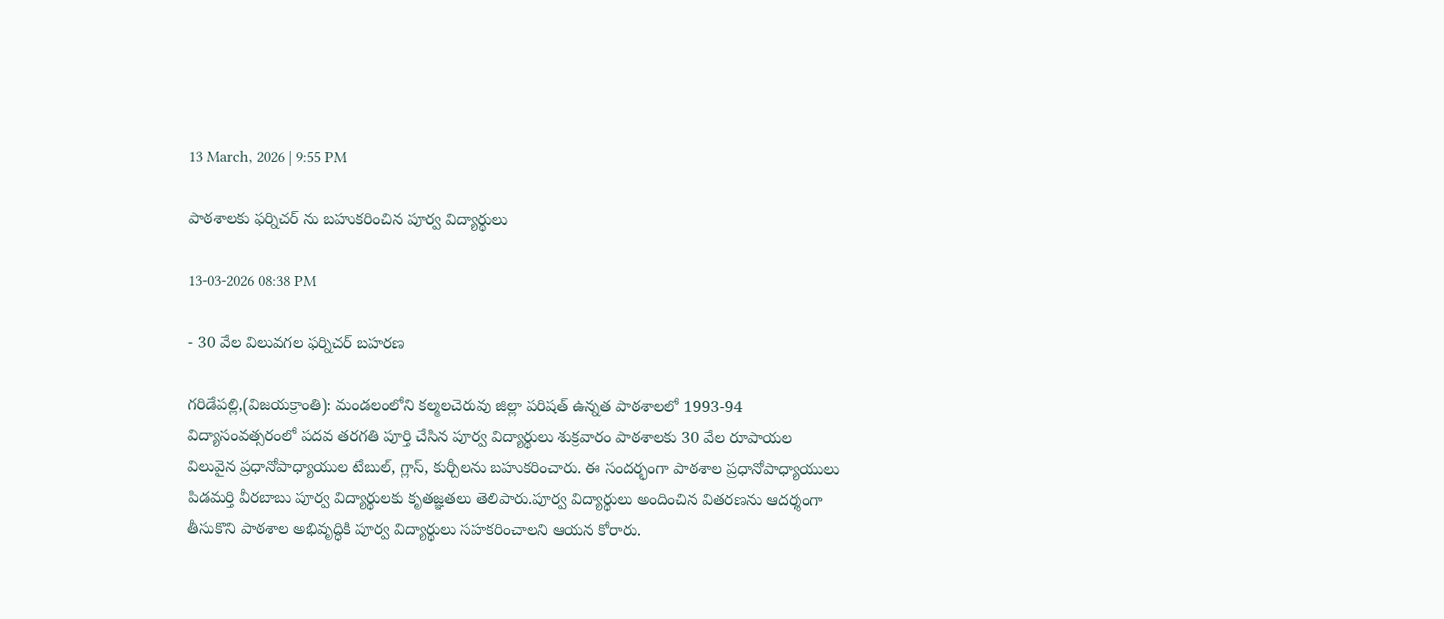13 March, 2026 | 9:55 PM

పాఠశాలకు ఫర్నిచర్ ను బహుకరించిన పూర్వ విద్యార్థులు

13-03-2026 08:38 PM

- 30 వేల విలువగల ఫర్నిచర్ బహరణ

గరిడేపల్లి,(విజయక్రాంతి): మండలంలోని కల్మలచెరువు జిల్లా పరిషత్ ఉన్నత పాఠశాలలో 1993-94 విద్యాసంవత్సరంలో పదవ తరగతి పూర్తి చేసిన పూర్వ విద్యార్థులు శుక్రవారం పాఠశాలకు 30 వేల రూపాయల విలువైన ప్రధానోపాధ్యాయుల టేబుల్, గ్లాస్, కుర్చీలను బహుకరించారు. ఈ సందర్భంగా పాఠశాల ప్రధానోపాధ్యాయులు పిడమర్తి వీరబాబు పూర్వ విద్యార్థులకు కృతజ్ఞతలు తెలిపారు.పూర్వ విద్యార్థులు అందించిన వితరణను ఆదర్శంగా తీసుకొని పాఠశాల అభివృద్ధికి పూర్వ విద్యార్థులు సహకరించాలని ఆయన కోరారు.